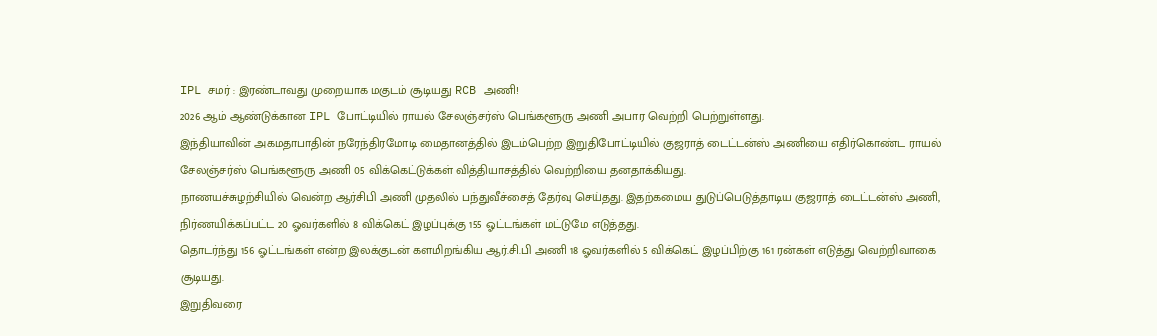IPL சமர் : இரண்டாவது முறையாக மகுடம் சூடியது RCB அணி!
2026 ஆம் ஆண்டுக்கான IPL போட்டியில் ராயல் சேலஞ்சர்ஸ் பெங்களூரு அணி அபார வெற்றி பெற்றுள்ளது.
இந்தியாவின் அகமதாபாதின் நரேந்திரமோடி மைதானத்தில் இடம்பெற்ற இறுதிபோட்டியில் குஜராத் டைட்டன்ஸ் அணியை எதிர்கொண்ட ராயல் சேலஞ்சர்ஸ் பெங்களூரு அணி 05 விக்கெட்டுக்கள் வித்தியாசத்தில் வெற்றியை தனதாக்கியது.
நாணயச்சுழற்சியில் வென்ற ஆர்சிபி அணி முதலில் பந்துவீச்சைத் தேர்வு செய்தது. இதற்கமைய துடுப்பெடுத்தாடிய குஜராத் டைட்டன்ஸ் அணி, நிர்ணயிக்கப்பட்ட 20 ஓவர்களில் 8 விக்கெட் இழப்புக்கு 155 ஓட்டங்கள் மட்டுமே எடுத்தது.
தொடர்ந்து 156 ஓட்டங்கள் என்ற இலக்குடன் களமிறங்கிய ஆர்.சி.பி அணி 18 ஓவர்களில் 5 விக்கெட் இழப்பிற்கு 161 ரன்கள் எடுத்து வெற்றிவாகை சூடியது.
இறுதிவரை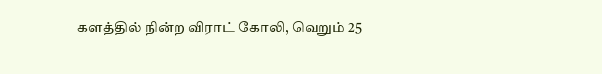களத்தில் நின்ற விராட் கோலி, வெறும் 25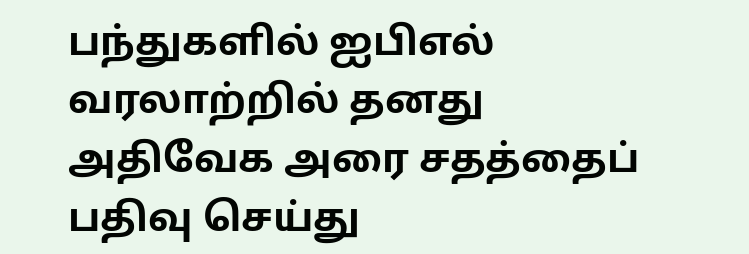பந்துகளில் ஐபிஎல் வரலாற்றில் தனது அதிவேக அரை சதத்தைப் பதிவு செய்து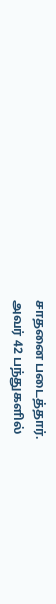சாதனை படைத்தார்.
அவர் 42 பந்துகளில்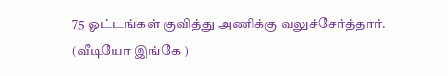75 ஓட்டங்கள் குவித்து அணிக்கு வலுச்சேர்த்தார்.
(வீடியோ இங்கே )